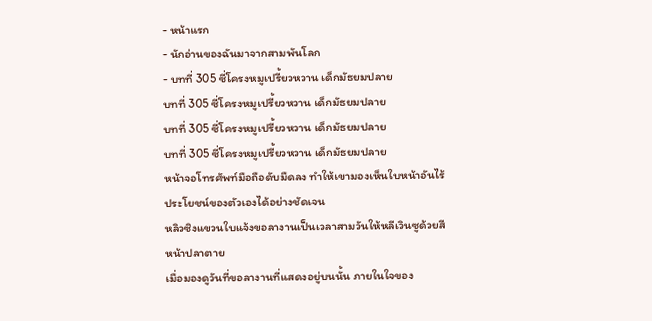- หน้าแรก
- นักอ่านของฉันมาจากสามพันโลก
- บทที่ 305 ซี่โครงหมูเปรี้ยวหวาน เด็กมัธยมปลาย
บทที่ 305 ซี่โครงหมูเปรี้ยวหวาน เด็กมัธยมปลาย
บทที่ 305 ซี่โครงหมูเปรี้ยวหวาน เด็กมัธยมปลาย
บทที่ 305 ซี่โครงหมูเปรี้ยวหวาน เด็กมัธยมปลาย
หน้าจอโทรศัพท์มือถือดับมืดลง ทำให้เขามองเห็นใบหน้าอันไร้ประโยชน์ของตัวเองได้อย่างชัดเจน
หลิวซิงแขวนใบแจ้งขอลางานเป็นเวลาสามวันให้หลีเวินซูด้วยสีหน้าปลาตาย
เมื่อมองดูวันที่ขอลางานที่แสดงอยู่บนนั้น ภายในใจของ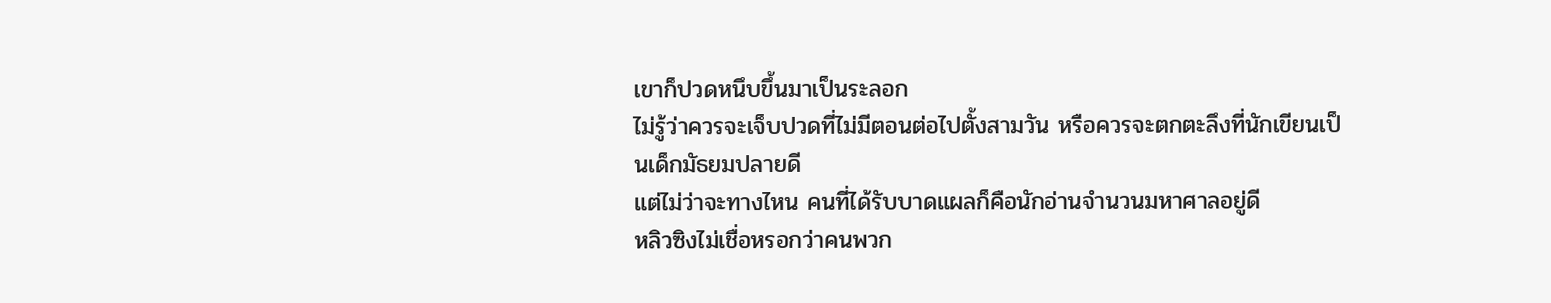เขาก็ปวดหนึบขึ้นมาเป็นระลอก
ไม่รู้ว่าควรจะเจ็บปวดที่ไม่มีตอนต่อไปตั้งสามวัน หรือควรจะตกตะลึงที่นักเขียนเป็นเด็กมัธยมปลายดี
แต่ไม่ว่าจะทางไหน คนที่ได้รับบาดแผลก็คือนักอ่านจำนวนมหาศาลอยู่ดี
หลิวซิงไม่เชื่อหรอกว่าคนพวก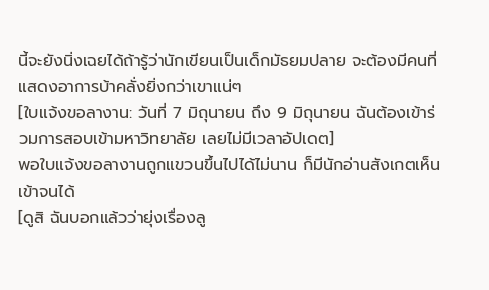นี้จะยังนิ่งเฉยได้ถ้ารู้ว่านักเขียนเป็นเด็กมัธยมปลาย จะต้องมีคนที่แสดงอาการบ้าคลั่งยิ่งกว่าเขาแน่ๆ
[ใบแจ้งขอลางาน: วันที่ 7 มิถุนายน ถึง 9 มิถุนายน ฉันต้องเข้าร่วมการสอบเข้ามหาวิทยาลัย เลยไม่มีเวลาอัปเดต]
พอใบแจ้งขอลางานถูกแขวนขึ้นไปได้ไม่นาน ก็มีนักอ่านสังเกตเห็นเข้าจนได้
[ดูสิ ฉันบอกแล้วว่ายุ่งเรื่องลู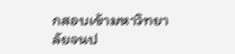กสอบเข้ามหาวิทยาลัยจนป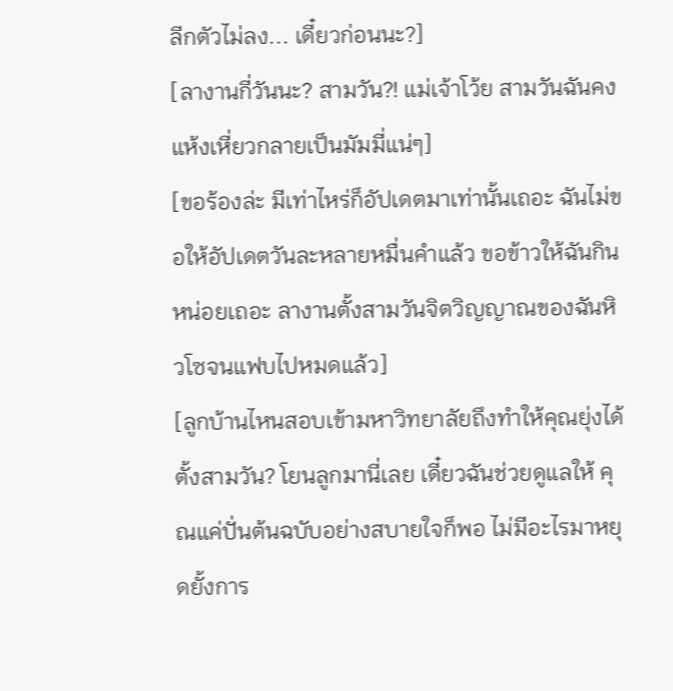ลีกตัวไม่ลง... เดี๋ยวก่อนนะ?]
[ลางานกี่วันนะ? สามวัน?! แม่เจ้าโว้ย สามวันฉันคงแห้งเหี่ยวกลายเป็นมัมมี่แน่ๆ]
[ขอร้องล่ะ มีเท่าไหร่ก็อัปเดตมาเท่านั้นเถอะ ฉันไม่ขอให้อัปเดตวันละหลายหมื่นคำแล้ว ขอข้าวให้ฉันกินหน่อยเถอะ ลางานตั้งสามวันจิตวิญญาณของฉันหิวโซจนแฟบไปหมดแล้ว]
[ลูกบ้านไหนสอบเข้ามหาวิทยาลัยถึงทำให้คุณยุ่งได้ตั้งสามวัน? โยนลูกมานี่เลย เดี๋ยวฉันช่วยดูแลให้ คุณแค่ปั่นต้นฉบับอย่างสบายใจก็พอ ไม่มีอะไรมาหยุดยั้งการ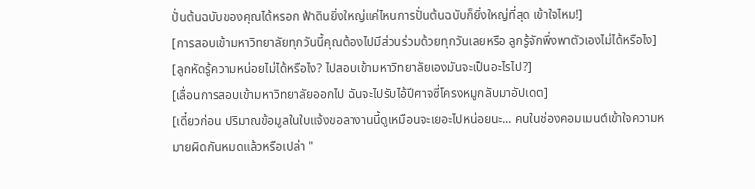ปั่นต้นฉบับของคุณได้หรอก ฟ้าดินยิ่งใหญ่แค่ไหนการปั่นต้นฉบับก็ยิ่งใหญ่ที่สุด เข้าใจไหม!]
[การสอบเข้ามหาวิทยาลัยทุกวันนี้คุณต้องไปมีส่วนร่วมด้วยทุกวันเลยหรือ ลูกรู้จักพึ่งพาตัวเองไม่ได้หรือไง]
[ลูกหัดรู้ความหน่อยไม่ได้หรือไง? ไปสอบเข้ามหาวิทยาลัยเองมันจะเป็นอะไรไป?]
[เลื่อนการสอบเข้ามหาวิทยาลัยออกไป ฉันจะไปรับไอ้ปีศาจซี่โครงหมูกลับมาอัปเดต]
[เดี๋ยวก่อน ปริมาณข้อมูลในใบแจ้งขอลางานนี้ดูเหมือนจะเยอะไปหน่อยนะ... คนในช่องคอมเมนต์เข้าใจความหมายผิดกันหมดแล้วหรือเปล่า "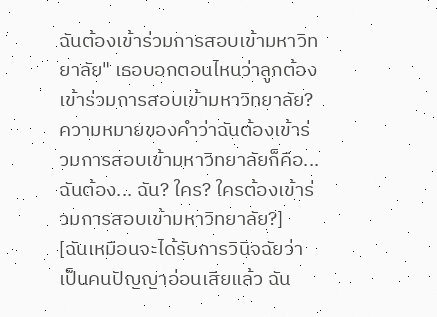ฉันต้องเข้าร่วมการสอบเข้ามหาวิทยาลัย" เธอบอกตอนไหนว่าลูกต้องเข้าร่วมการสอบเข้ามหาวิทยาลัย? ความหมายของคำว่าฉันต้องเข้าร่วมการสอบเข้ามหาวิทยาลัยก็คือ... ฉันต้อง... ฉัน? ใคร? ใครต้องเข้าร่วมการสอบเข้ามหาวิทยาลัย?]
[ฉันเหมือนจะได้รับการวินิจฉัยว่าเป็นคนปัญญาอ่อนเสียแล้ว ฉัน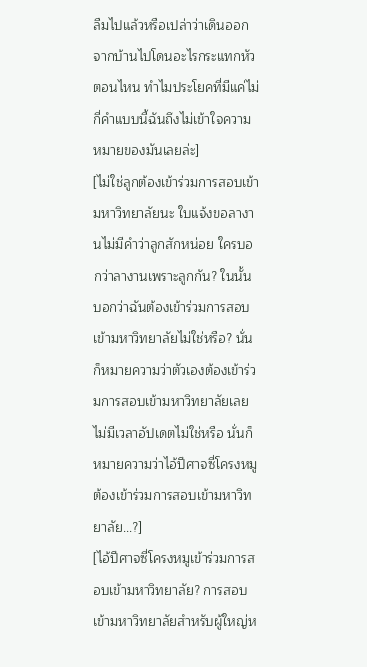ลืมไปแล้วหรือเปล่าว่าเดินออกจากบ้านไปโดนอะไรกระแทกหัวตอนไหน ทำไมประโยคที่มีแค่ไม่กี่คำแบบนี้ฉันถึงไม่เข้าใจความหมายของมันเลยล่ะ]
[ไม่ใช่ลูกต้องเข้าร่วมการสอบเข้ามหาวิทยาลัยนะ ใบแจ้งขอลางานไม่มีคำว่าลูกสักหน่อย ใครบอกว่าลางานเพราะลูกกัน? ในนั้นบอกว่าฉันต้องเข้าร่วมการสอบเข้ามหาวิทยาลัยไม่ใช่หรือ? นั่นก็หมายความว่าตัวเองต้องเข้าร่วมการสอบเข้ามหาวิทยาลัยเลยไม่มีเวลาอัปเดตไม่ใช่หรือ นั่นก็หมายความว่าไอ้ปีศาจซี่โครงหมูต้องเข้าร่วมการสอบเข้ามหาวิทยาลัย...?]
[ไอ้ปีศาจซี่โครงหมูเข้าร่วมการสอบเข้ามหาวิทยาลัย? การสอบเข้ามหาวิทยาลัยสำหรับผู้ใหญ่ห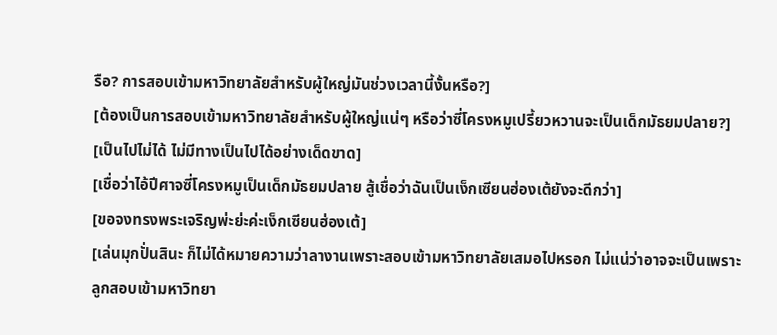รือ? การสอบเข้ามหาวิทยาลัยสำหรับผู้ใหญ่มันช่วงเวลานี้งั้นหรือ?]
[ต้องเป็นการสอบเข้ามหาวิทยาลัยสำหรับผู้ใหญ่แน่ๆ หรือว่าซี่โครงหมูเปรี้ยวหวานจะเป็นเด็กมัธยมปลาย?]
[เป็นไปไม่ได้ ไม่มีทางเป็นไปได้อย่างเด็ดขาด]
[เชื่อว่าไอ้ปีศาจซี่โครงหมูเป็นเด็กมัธยมปลาย สู้เชื่อว่าฉันเป็นเง็กเซียนฮ่องเต้ยังจะดีกว่า]
[ขอจงทรงพระเจริญพ่ะย่ะค่ะเง็กเซียนฮ่องเต้]
[เล่นมุกปั่นสินะ ก็ไม่ได้หมายความว่าลางานเพราะสอบเข้ามหาวิทยาลัยเสมอไปหรอก ไม่แน่ว่าอาจจะเป็นเพราะลูกสอบเข้ามหาวิทยา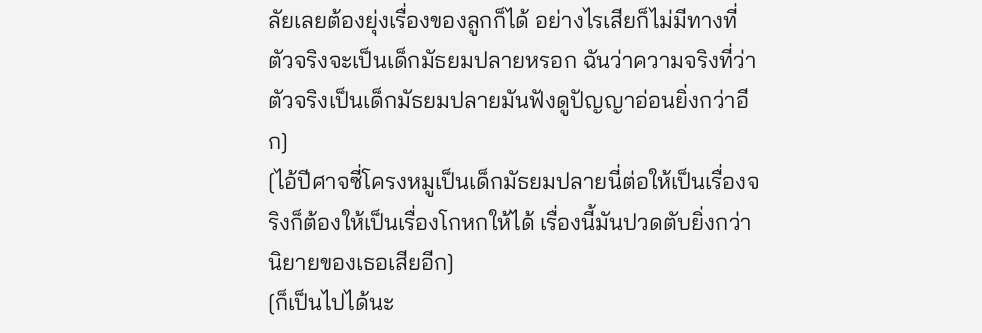ลัยเลยต้องยุ่งเรื่องของลูกก็ได้ อย่างไรเสียก็ไม่มีทางที่ตัวจริงจะเป็นเด็กมัธยมปลายหรอก ฉันว่าความจริงที่ว่าตัวจริงเป็นเด็กมัธยมปลายมันฟังดูปัญญาอ่อนยิ่งกว่าอีก]
[ไอ้ปีศาจซี่โครงหมูเป็นเด็กมัธยมปลายนี่ต่อให้เป็นเรื่องจริงก็ต้องให้เป็นเรื่องโกหกให้ได้ เรื่องนี้มันปวดตับยิ่งกว่านิยายของเธอเสียอีก]
[ก็เป็นไปได้นะ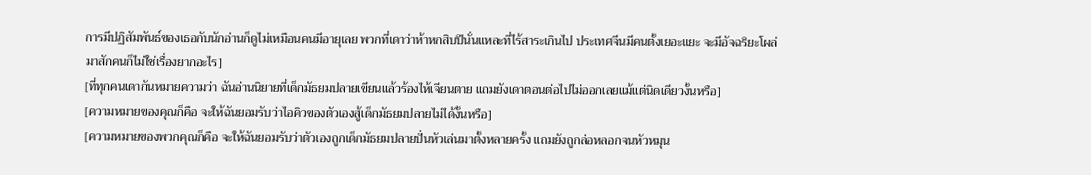การมีปฏิสัมพันธ์ของเธอกับนักอ่านก็ดูไม่เหมือนคนมีอายุเลย พวกที่เดาว่าห้าหกสิบปีนั่นแหละที่ไร้สาระเกินไป ประเทศจีนมีคนตั้งเยอะแยะ จะมีอัจฉริยะโผล่มาสักคนก็ไม่ใช่เรื่องยากอะไร]
[ที่ทุกคนเดากันหมายความว่า ฉันอ่านนิยายที่เด็กมัธยมปลายเขียนแล้วร้องไห้เจียนตาย แถมยังเดาตอนต่อไปไม่ออกเลยแม้แต่นิดเดียวงั้นหรือ]
[ความหมายของคุณก็คือ จะให้ฉันยอมรับว่าไอคิวของตัวเองสู้เด็กมัธยมปลายไม่ได้งั้นหรือ]
[ความหมายของพวกคุณก็คือ จะให้ฉันยอมรับว่าตัวเองถูกเด็กมัธยมปลายปั่นหัวเล่นมาตั้งหลายครั้ง แถมยังถูกล่อหลอกจนหัวหมุน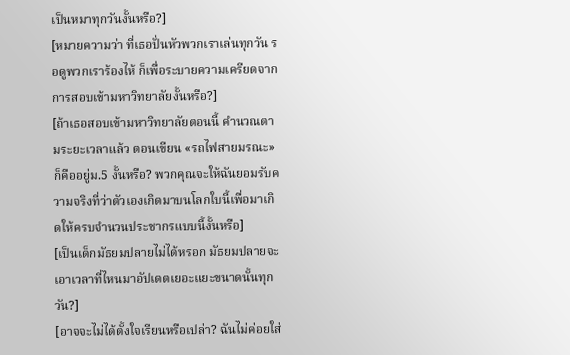เป็นหมาทุกวันงั้นหรือ?]
[หมายความว่า ที่เธอปั่นหัวพวกเราเล่นทุกวัน รอดูพวกเราร้องไห้ ก็เพื่อระบายความเครียดจากการสอบเข้ามหาวิทยาลัยงั้นหรือ?]
[ถ้าเธอสอบเข้ามหาวิทยาลัยตอนนี้ คำนวณตามระยะเวลาแล้ว ตอนเขียน «รถไฟสายมรณะ» ก็คืออยู่ม.5 งั้นหรือ? พวกคุณจะให้ฉันยอมรับความจริงที่ว่าตัวเองเกิดมาบนโลกใบนี้เพื่อมาเกิดให้ครบจำนวนประชากรแบบนี้งั้นหรือ]
[เป็นเด็กมัธยมปลายไม่ได้หรอก มัธยมปลายจะเอาเวลาที่ไหนมาอัปเดตเยอะแยะขนาดนั้นทุกวัน?]
[อาจจะไม่ได้ตั้งใจเรียนหรือเปล่า? ฉันไม่ค่อยใส่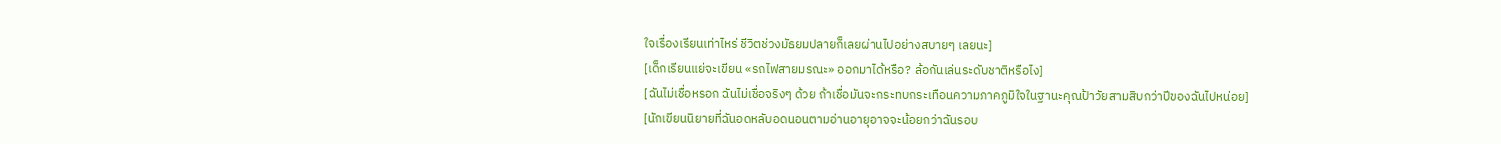ใจเรื่องเรียนเท่าไหร่ ชีวิตช่วงมัธยมปลายก็เลยผ่านไปอย่างสบายๆ เลยนะ]
[เด็กเรียนแย่จะเขียน «รถไฟสายมรณะ» ออกมาได้หรือ? ล้อกันเล่นระดับชาติหรือไง]
[ฉันไม่เชื่อหรอก ฉันไม่เชื่อจริงๆ ด้วย ถ้าเชื่อมันจะกระทบกระเทือนความภาคภูมิใจในฐานะคุณป้าวัยสามสิบกว่าปีของฉันไปหน่อย]
[นักเขียนนิยายที่ฉันอดหลับอดนอนตามอ่านอายุอาจจะน้อยกว่าฉันรอบ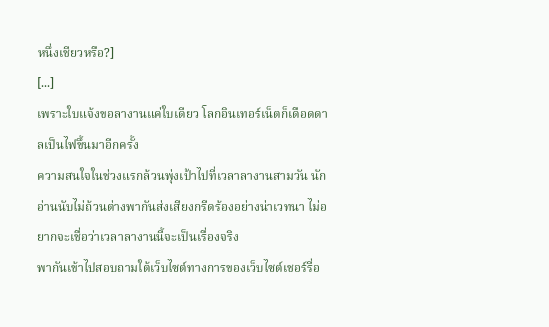หนึ่งเชียวหรือ?]
[...]
เพราะใบแจ้งขอลางานแค่ใบเดียว โลกอินเทอร์เน็ตก็เดือดดาลเป็นไฟขึ้นมาอีกครั้ง
ความสนใจในช่วงแรกล้วนพุ่งเป้าไปที่เวลาลางานสามวัน นักอ่านนับไม่ถ้วนต่างพากันส่งเสียงกรีดร้องอย่างน่าเวทนา ไม่อยากจะเชื่อว่าเวลาลางานนี้จะเป็นเรื่องจริง
พากันเข้าไปสอบถามใต้เว็บไซต์ทางการของเว็บไซต์เชอร์รี่อ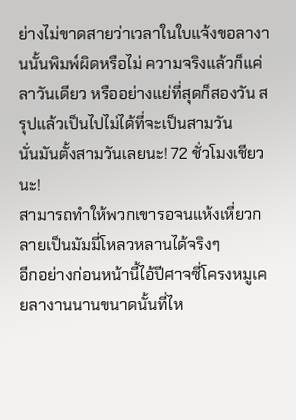ย่างไม่ขาดสายว่าเวลาในใบแจ้งขอลางานนั้นพิมพ์ผิดหรือไม่ ความจริงแล้วก็แค่ลาวันเดียว หรืออย่างแย่ที่สุดก็สองวัน สรุปแล้วเป็นไปไม่ได้ที่จะเป็นสามวัน
นั่นมันตั้งสามวันเลยนะ! 72 ชั่วโมงเชียวนะ!
สามารถทำให้พวกเขารอจนแห้งเหี่ยวกลายเป็นมัมมี่โหลวหลานได้จริงๆ
อีกอย่างก่อนหน้านี้ไอ้ปีศาจซี่โครงหมูเคยลางานนานขนาดนั้นที่ไห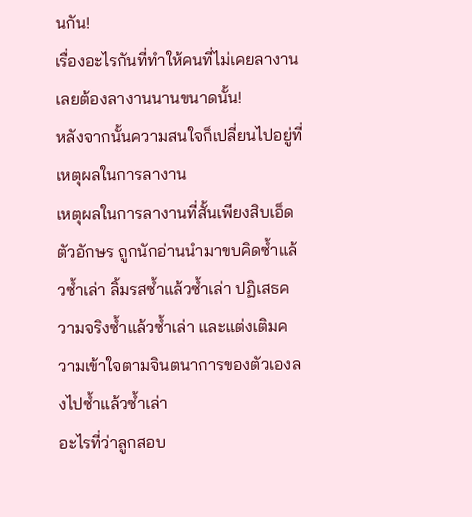นกัน!
เรื่องอะไรกันที่ทำให้คนที่ไม่เคยลางานเลยต้องลางานนานขนาดนั้น!
หลังจากนั้นความสนใจก็เปลี่ยนไปอยู่ที่เหตุผลในการลางาน
เหตุผลในการลางานที่สั้นเพียงสิบเอ็ดตัวอักษร ถูกนักอ่านนำมาขบคิดซ้ำแล้วซ้ำเล่า ลิ้มรสซ้ำแล้วซ้ำเล่า ปฏิเสธความจริงซ้ำแล้วซ้ำเล่า และแต่งเติมความเข้าใจตามจินตนาการของตัวเองลงไปซ้ำแล้วซ้ำเล่า
อะไรที่ว่าลูกสอบ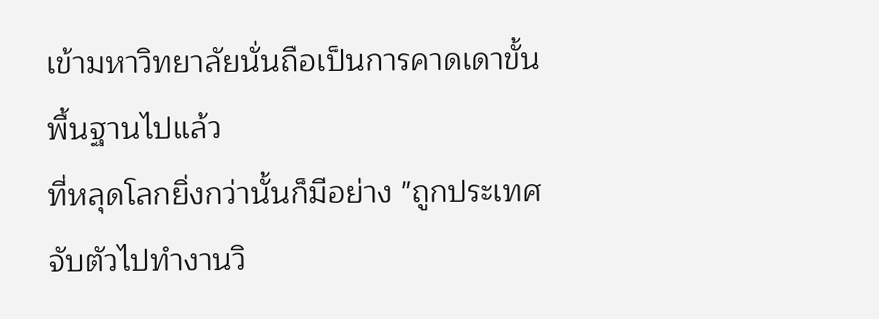เข้ามหาวิทยาลัยนั่นถือเป็นการคาดเดาขั้นพื้นฐานไปแล้ว
ที่หลุดโลกยิ่งกว่านั้นก็มีอย่าง "ถูกประเทศจับตัวไปทำงานวิ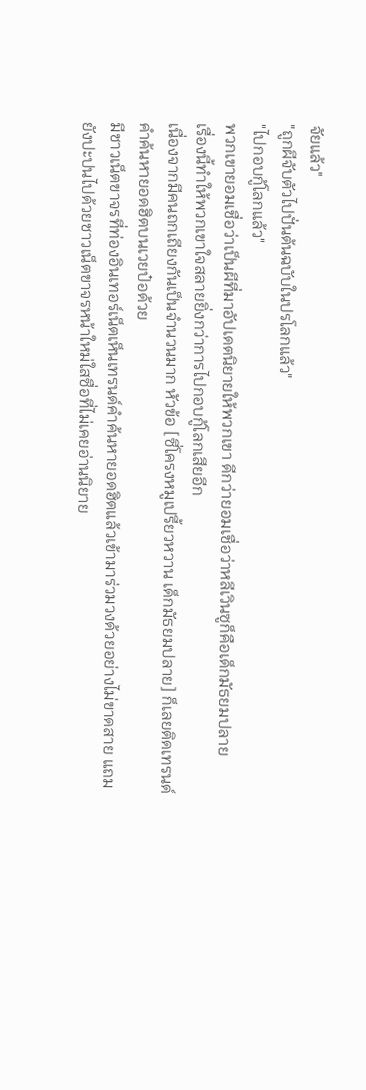จัยแล้ว"
"ถูกผีจับตัวไปปั่นต้นฉบับในปรโลกแล้ว"
"ไปกอบกู้โลกแล้ว"
พวกเขายอมเชื่อว่าเป็นผีที่มาอัปเดตนิยายให้พวกเขา ดีกว่ายอมเชื่อว่าหลีเวินซูก็คือเด็กมัธยมปลาย
เรื่องนี้ทำให้พวกเขาใจสลายยิ่งกว่าการไปกอบกู้โลกเสียอีก
เนื่องจากมีคนถกเถียงกันเป็นจำนวนมาก หัวข้อ [ซี่โครงหมูเปรี้ยวหวาน เด็กมัธยมปลาย] ก็เลยติดเทรนด์คำค้นหายอดฮิตบนเวยป๋อด้วย
มีชาวเน็ตขาจรที่ท่องอินเทอร์เน็ตเห็นเทรนด์คำค้นหายอดฮิตแล้วเข้ามาร่วมวงด้วยอย่างไม่ขาดสาย แถมยังปะปนไปด้วยชาวเน็ตขาจรหน้าใหม่ใสซื่อที่ไม่เคยอ่านนิยาย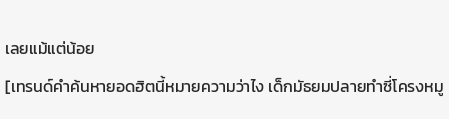เลยแม้แต่น้อย
[เทรนด์คำค้นหายอดฮิตนี้หมายความว่าไง เด็กมัธยมปลายทำซี่โครงหมู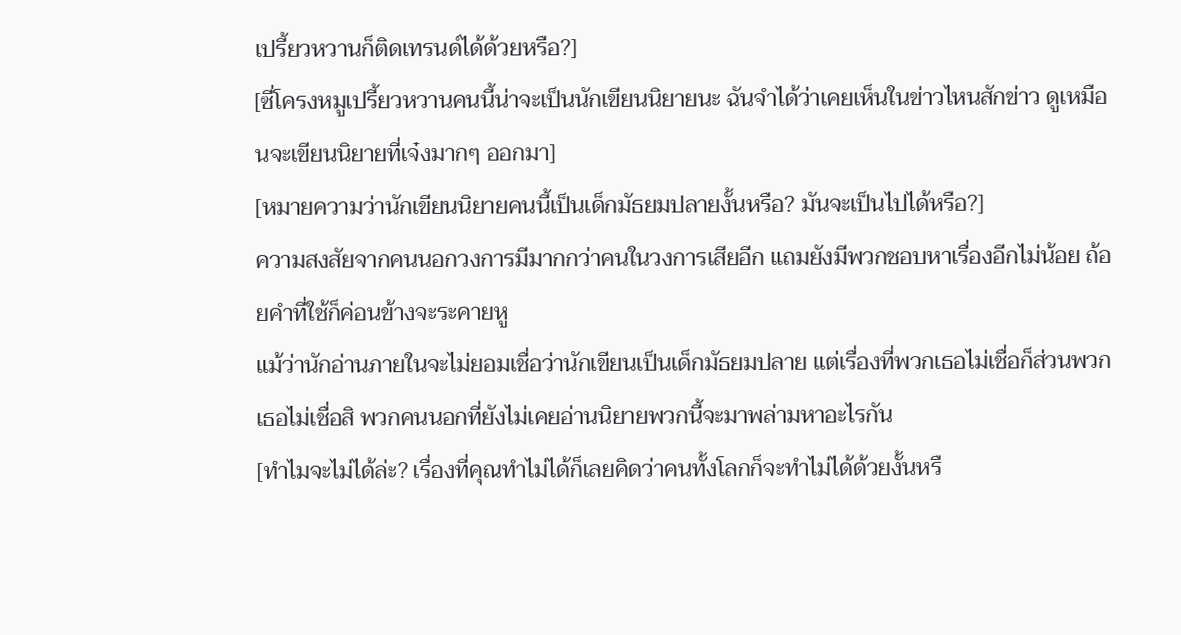เปรี้ยวหวานก็ติดเทรนด์ได้ด้วยหรือ?]
[ซี่โครงหมูเปรี้ยวหวานคนนี้น่าจะเป็นนักเขียนนิยายนะ ฉันจำได้ว่าเคยเห็นในข่าวไหนสักข่าว ดูเหมือนจะเขียนนิยายที่เจ๋งมากๆ ออกมา]
[หมายความว่านักเขียนนิยายคนนี้เป็นเด็กมัธยมปลายงั้นหรือ? มันจะเป็นไปได้หรือ?]
ความสงสัยจากคนนอกวงการมีมากกว่าคนในวงการเสียอีก แถมยังมีพวกชอบหาเรื่องอีกไม่น้อย ถ้อยคำที่ใช้ก็ค่อนข้างจะระคายหู
แม้ว่านักอ่านภายในจะไม่ยอมเชื่อว่านักเขียนเป็นเด็กมัธยมปลาย แต่เรื่องที่พวกเธอไม่เชื่อก็ส่วนพวกเธอไม่เชื่อสิ พวกคนนอกที่ยังไม่เคยอ่านนิยายพวกนี้จะมาพล่ามหาอะไรกัน
[ทำไมจะไม่ได้ล่ะ? เรื่องที่คุณทำไม่ได้ก็เลยคิดว่าคนทั้งโลกก็จะทำไม่ได้ด้วยงั้นหรื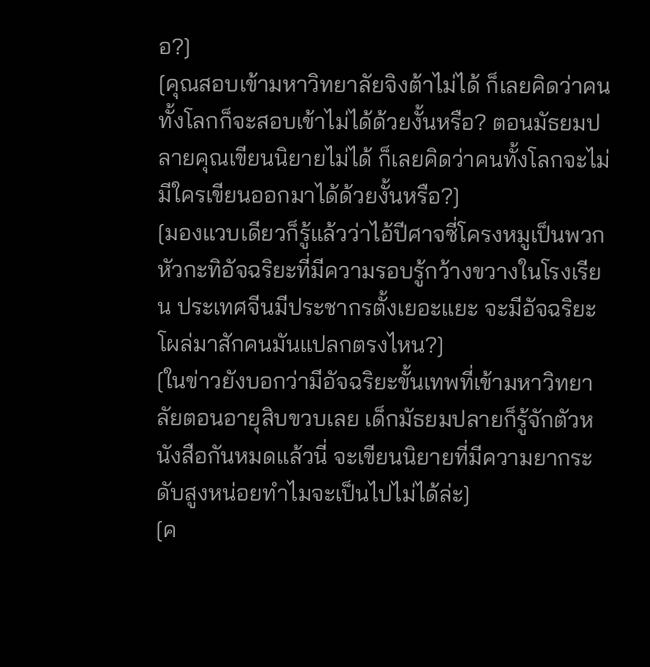อ?]
[คุณสอบเข้ามหาวิทยาลัยจิงต้าไม่ได้ ก็เลยคิดว่าคนทั้งโลกก็จะสอบเข้าไม่ได้ด้วยงั้นหรือ? ตอนมัธยมปลายคุณเขียนนิยายไม่ได้ ก็เลยคิดว่าคนทั้งโลกจะไม่มีใครเขียนออกมาได้ด้วยงั้นหรือ?]
[มองแวบเดียวก็รู้แล้วว่าไอ้ปีศาจซี่โครงหมูเป็นพวกหัวกะทิอัจฉริยะที่มีความรอบรู้กว้างขวางในโรงเรียน ประเทศจีนมีประชากรตั้งเยอะแยะ จะมีอัจฉริยะโผล่มาสักคนมันแปลกตรงไหน?]
[ในข่าวยังบอกว่ามีอัจฉริยะขั้นเทพที่เข้ามหาวิทยาลัยตอนอายุสิบขวบเลย เด็กมัธยมปลายก็รู้จักตัวหนังสือกันหมดแล้วนี่ จะเขียนนิยายที่มีความยากระดับสูงหน่อยทำไมจะเป็นไปไม่ได้ล่ะ]
[ค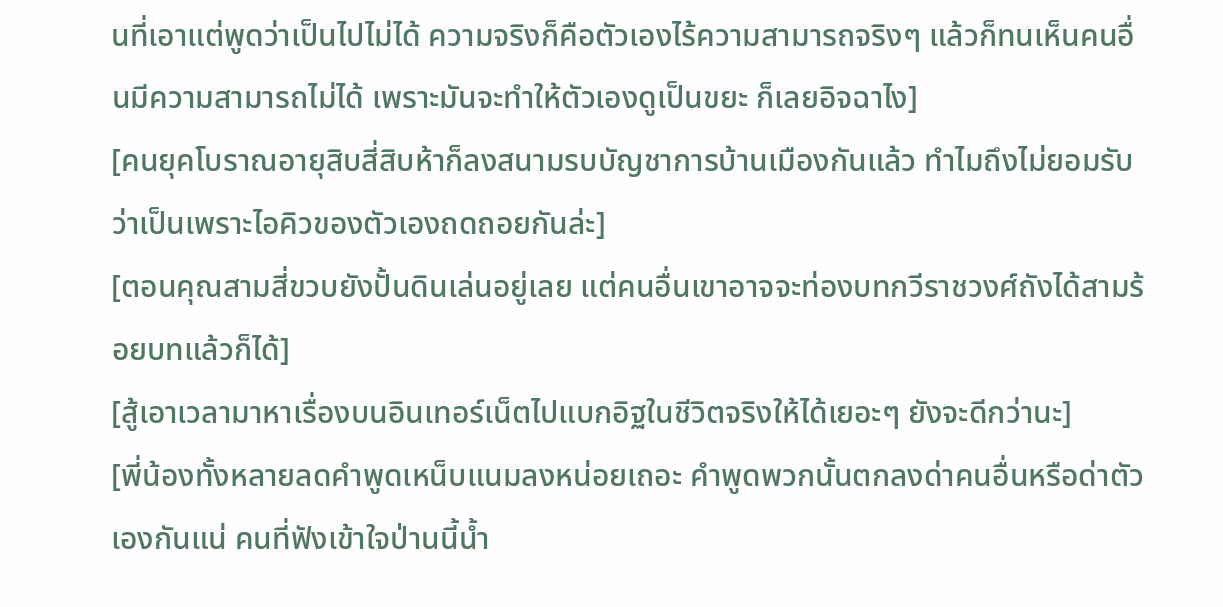นที่เอาแต่พูดว่าเป็นไปไม่ได้ ความจริงก็คือตัวเองไร้ความสามารถจริงๆ แล้วก็ทนเห็นคนอื่นมีความสามารถไม่ได้ เพราะมันจะทำให้ตัวเองดูเป็นขยะ ก็เลยอิจฉาไง]
[คนยุคโบราณอายุสิบสี่สิบห้าก็ลงสนามรบบัญชาการบ้านเมืองกันแล้ว ทำไมถึงไม่ยอมรับว่าเป็นเพราะไอคิวของตัวเองถดถอยกันล่ะ]
[ตอนคุณสามสี่ขวบยังปั้นดินเล่นอยู่เลย แต่คนอื่นเขาอาจจะท่องบทกวีราชวงศ์ถังได้สามร้อยบทแล้วก็ได้]
[สู้เอาเวลามาหาเรื่องบนอินเทอร์เน็ตไปแบกอิฐในชีวิตจริงให้ได้เยอะๆ ยังจะดีกว่านะ]
[พี่น้องทั้งหลายลดคำพูดเหน็บแนมลงหน่อยเถอะ คำพูดพวกนั้นตกลงด่าคนอื่นหรือด่าตัวเองกันแน่ คนที่ฟังเข้าใจป่านนี้น้ำ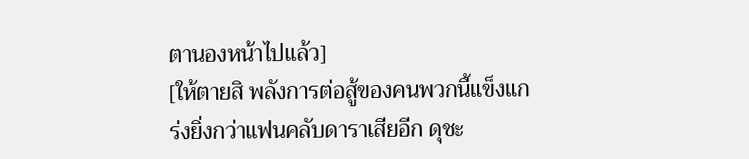ตานองหน้าไปแล้ว]
[ให้ตายสิ พลังการต่อสู้ของคนพวกนี้แข็งแกร่งยิ่งกว่าแฟนคลับดาราเสียอีก ดุชะ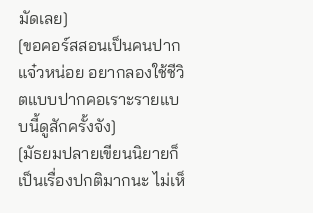มัดเลย]
[ขอคอร์สสอนเป็นคนปากแจ๋วหน่อย อยากลองใช้ชีวิตแบบปากคอเราะรายแบบนี้ดูสักครั้งจัง]
[มัธยมปลายเขียนนิยายก็เป็นเรื่องปกติมากนะ ไม่เห็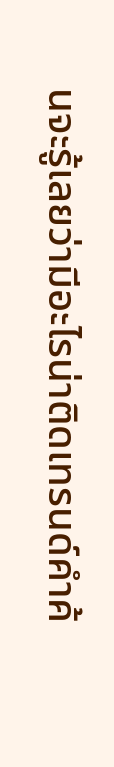นจะรู้เลยว่ามีอะไรน่าติดเทรนด์คำค้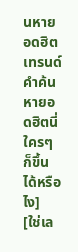นหายอดฮิต เทรนด์คำค้นหายอดฮิตนี่ใครๆ ก็ขึ้นได้หรือไง]
[ใช่เล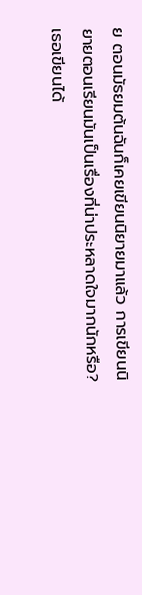ย ตอนมัธยมต้นฉันก็เคยเขียนนิยายมาแล้ว การเขียนนิยายตอนเรียนมันเป็นเรื่องที่น่าประหลาดใจมากนักหรือ? เธอเขียนได้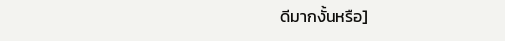ดีมากงั้นหรือ]